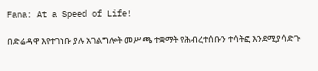Fana: At a Speed of Life!

በድሬዳዋ እየተገነቡ ያሉ አገልግሎት መሥጫ ተቋማት የሕብረተሰቡን ተሳትፎ እንደሚያሳድጉ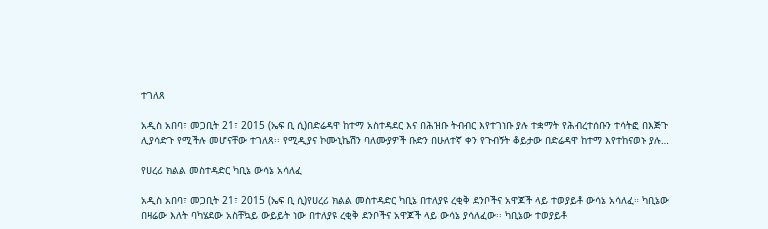ተገለጸ

አዲስ አበባ፣ መጋቢት 21፣ 2015 (ኤፍ ቢ ሲ)በድሬዳዋ ከተማ አስተዳደር እና በሕዝቡ ትብብር እየተገነቡ ያሉ ተቋማት የሕብረተሰቡን ተሳትፎ በእጅጉ ሊያሳድጉ የሚችሉ መሆናቸው ተገለጸ፡፡ የሚዲያና ኮሙኒኬሽን ባለሙያዎች ቡድን በሁለተኛ ቀን የጉብኝት ቆይታው በድሬዳዋ ከተማ እየተከናወኑ ያሉ…

የሀረሪ ክልል መስተዳድር ካቢኔ ውሳኔ አሳለፈ

አዲስ አበባ፣ መጋቢት 21፣ 2015 (ኤፍ ቢ ሲ)የሀረሪ ክልል መስተዳድር ካቢኔ በተለያዩ ረቂቅ ደንቦችና አዋጆች ላይ ተወያይቶ ውሳኔ አሳለፈ። ካቢኔው በዛሬው እለት ባካሄደው አስቸኳይ ውይይት ነው በተለያዩ ረቂቅ ደንቦችና አዋጆች ላይ ውሳኔ ያሳለፈው፡፡ ካቢኔው ተወያይቶ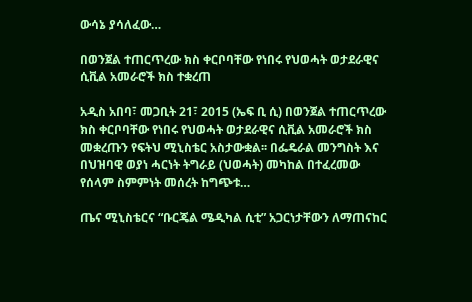ውሳኔ ያሳለፈው…

በወንጀል ተጠርጥረው ክስ ቀርቦባቸው የነበሩ የህወሓት ወታደራዊና ሲቪል አመራሮች ክስ ተቋረጠ

አዲስ አበባ፣ መጋቢት 21፣ 2015 (ኤፍ ቢ ሲ) በወንጀል ተጠርጥረው ክስ ቀርቦባቸው የነበሩ የህወሓት ወታደራዊና ሲቪል አመራሮች ክስ መቋረጡን የፍትህ ሚኒስቴር አስታውቋል፡፡ በፌዴራል መንግስት እና በህዝባዊ ወያነ ሓርነት ትግራይ (ህወሓት) መካከል በተፈረመው የሰላም ስምምነት መሰረት ከግጭቱ…

ጤና ሚኒስቴርና “ቡርጄል ሜዲካል ሲቲ” አጋርነታቸውን ለማጠናከር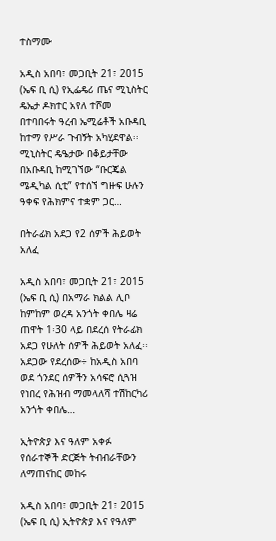ተስማሙ

አዲስ አበባ፣ መጋቢት 21፣ 2015 (ኤፍ ቢ ሲ) የኢፌዴሪ ጤና ሚኒስትር ዴኤታ ዶክተር አየለ ተሾመ በተባበሩት ዓረብ ኤሚሬቶች አቡዳቢ ከተማ የሥራ ጉብኝት አካሂደዋል፡፡ ሚኒስትር ዴዔታው በቆይታቸው በአቡዳቢ ከሚገኘው “ቡርጄል ሜዲካል ሲቲ” የተሰኘ ግዙፍ ሁሉን ዓቀፍ የሕክምና ተቋም ጋር…

በትራፊክ አደጋ የ2 ሰዎች ሕይወት አለፈ

አዲስ አበባ፣ መጋቢት 21፣ 2015 (ኤፍ ቢ ሲ) በአማራ ክልል ሊቦ ከምከም ወረዳ አንጎት ቀበሌ ዛሬ ጠዋት 1፡30 ላይ በደረሰ የትራፊክ አደጋ የሁለት ሰዎች ሕይወት አለፈ፡፡ አደጋው የደረሰው÷ ከአዲስ አበባ ወደ ጎንደር ሰዎችን አሳፍሮ ሲጓዝ የነበረ የሕዝብ ማመላለሻ ተሽከርካሪ አንጎት ቀበሌ…

ኢትዮጵያ እና ዓለም አቀፉ የሰራተኞች ድርጅት ትብብራቸውን ለማጠናከር መከሩ

አዲስ አበባ፣ መጋቢት 21፣ 2015 (ኤፍ ቢ ሲ) ኢትዮጵያ እና የዓለም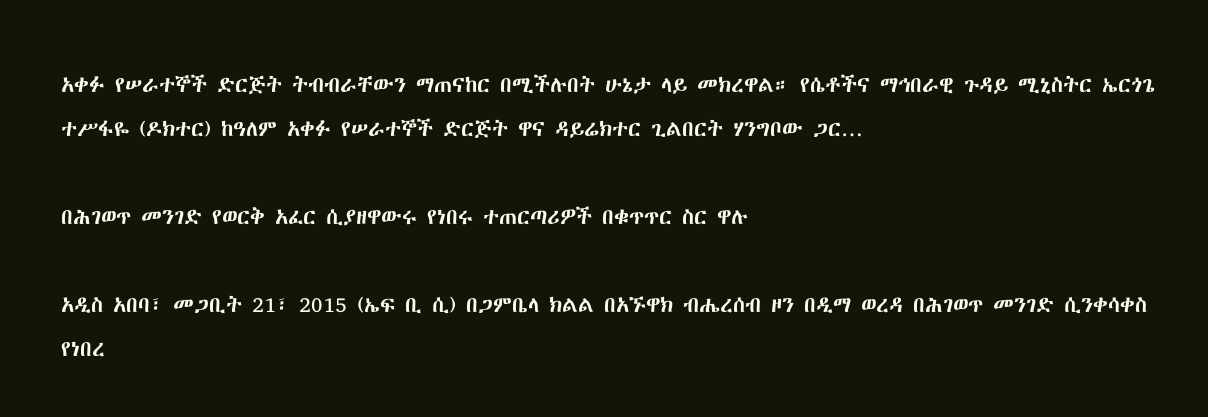አቀፉ የሠራተኞች ድርጅት ትብብራቸውን ማጠናከር በሚችሉበት ሁኔታ ላይ መክረዋል። የሴቶችና ማኅበራዊ ጉዳይ ሚኒስትር ኤርጎጌ ተሥፋዬ (ዶክተር) ከዓለም አቀፉ የሠራተኞች ድርጅት ዋና ዳይሬክተር ጊልበርት ሃንግቦው ጋር…

በሕገወጥ መንገድ የወርቅ አፈር ሲያዘዋውሩ የነበሩ ተጠርጣሪዎች በቁጥጥር ስር ዋሉ

አዲስ አበባ፣ መጋቢት 21፣ 2015 (ኤፍ ቢ ሲ) በጋምቤላ ክልል በአኙዋክ ብሔረሰብ ዞን በዲማ ወረዳ በሕገወጥ መንገድ ሲንቀሳቀስ የነበረ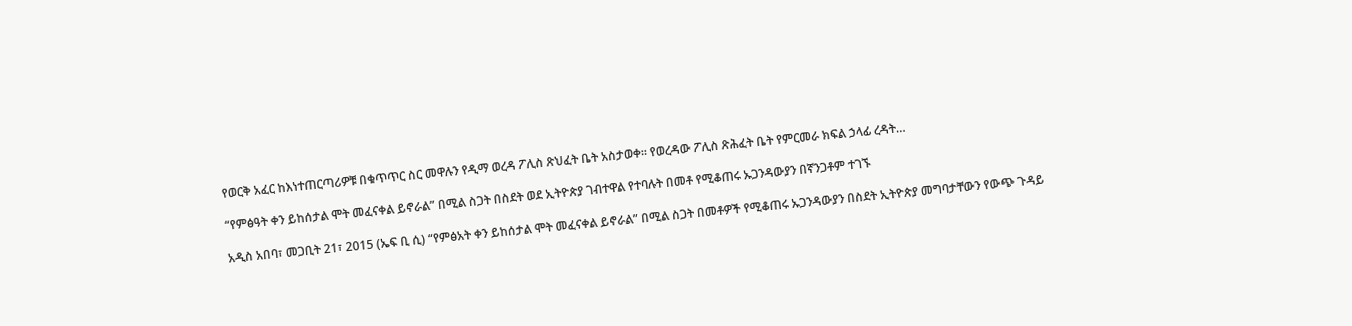የወርቅ አፈር ከእነተጠርጣሪዎቹ በቁጥጥር ስር መዋሉን የዲማ ወረዳ ፖሊስ ጽህፈት ቤት አስታወቀ። የወረዳው ፖሊስ ጽሕፈት ቤት የምርመራ ክፍል ኃላፊ ረዳት…

“የምፅዓት ቀን ይከሰታል ሞት መፈናቀል ይኖራል” በሚል ስጋት በስደት ወደ ኢትዮጵያ ገብተዋል የተባሉት በመቶ የሚቆጠሩ ኡጋንዳውያን በኛንጋቶም ተገኙ

አዲስ አበባ፣ መጋቢት 21፣ 2015 (ኤፍ ቢ ሲ) “የምፅአት ቀን ይከሰታል ሞት መፈናቀል ይኖራል” በሚል ስጋት በመቶዎች የሚቆጠሩ ኡጋንዳውያን በስደት ኢትዮጵያ መግባታቸውን የውጭ ጉዳይ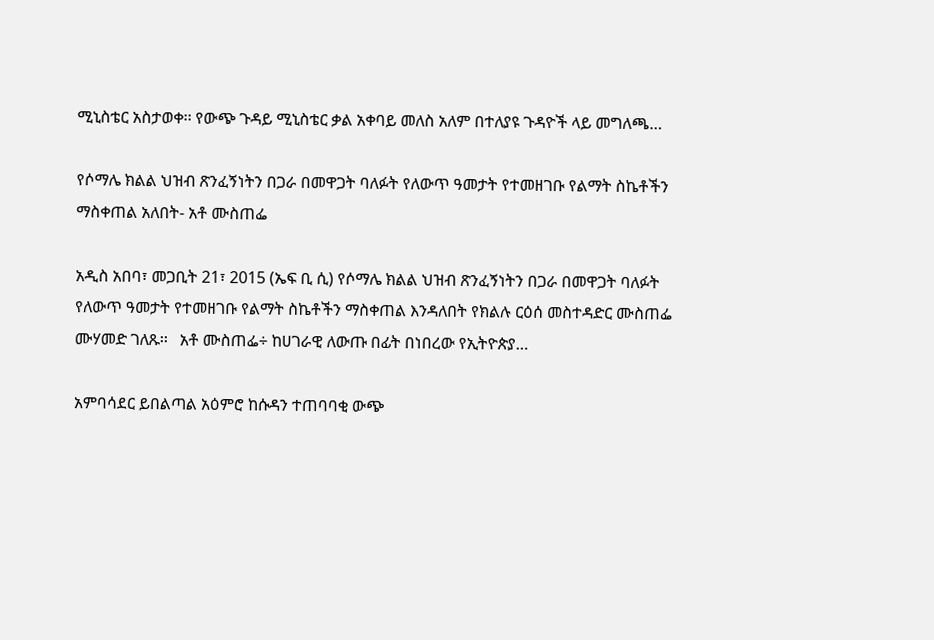ሚኒስቴር አስታወቀ፡፡ የውጭ ጉዳይ ሚኒስቴር ቃል አቀባይ መለስ አለም በተለያዩ ጉዳዮች ላይ መግለጫ…

የሶማሌ ክልል ህዝብ ጽንፈኝነትን በጋራ በመዋጋት ባለፉት የለውጥ ዓመታት የተመዘገቡ የልማት ስኬቶችን ማስቀጠል አለበት- አቶ ሙስጠፌ

አዲስ አበባ፣ መጋቢት 21፣ 2015 (ኤፍ ቢ ሲ) የሶማሌ ክልል ህዝብ ጽንፈኝነትን በጋራ በመዋጋት ባለፉት የለውጥ ዓመታት የተመዘገቡ የልማት ስኬቶችን ማስቀጠል እንዳለበት የክልሉ ርዕሰ መስተዳድር ሙስጠፌ ሙሃመድ ገለጹ፡፡   አቶ ሙስጠፌ÷ ከሀገራዊ ለውጡ በፊት በነበረው የኢትዮጵያ…

አምባሳደር ይበልጣል አዕምሮ ከሱዳን ተጠባባቂ ውጭ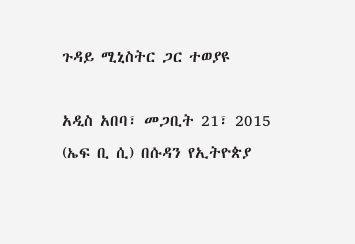ጉዳይ ሚኒስትር ጋር ተወያዩ

አዲስ አበባ፣ መጋቢት 21፣ 2015 (ኤፍ ቢ ሲ) በሱዳን የኢትዮጵያ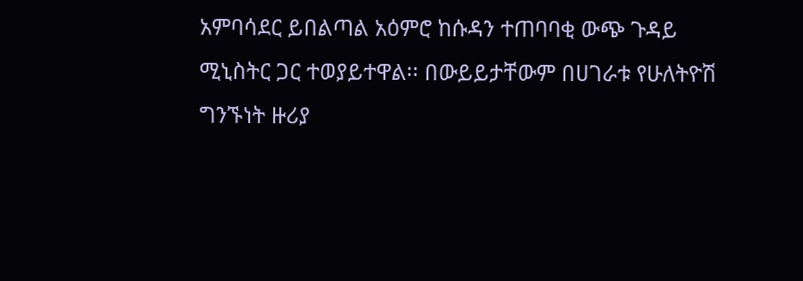አምባሳደር ይበልጣል አዕምሮ ከሱዳን ተጠባባቂ ውጭ ጉዳይ ሚኒስትር ጋር ተወያይተዋል፡፡ በውይይታቸውም በሀገራቱ የሁለትዮሽ ግንኙነት ዙሪያ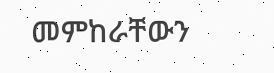መምከራቸውን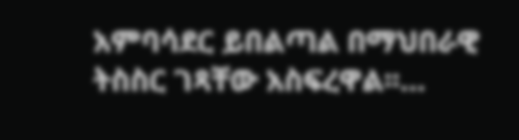አምባሳደር ይበልጣል በማህበራዊ ትስስር ገጻቸው አስፍረዋል፡፡…